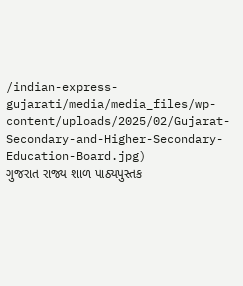/indian-express-gujarati/media/media_files/wp-content/uploads/2025/02/Gujarat-Secondary-and-Higher-Secondary-Education-Board.jpg)
ગુજરાત રાજ્ય શાળ પાઠ્યપુસ્તક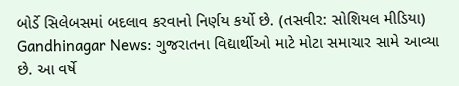બોર્ડે સિલેબસમાં બદલાવ કરવાનો નિર્ણય કર્યો છે. (તસવીર: સોશિયલ મીડિયા)
Gandhinagar News: ગુજરાતના વિદ્યાર્થીઓ માટે મોટા સમાચાર સામે આવ્યા છે. આ વર્ષે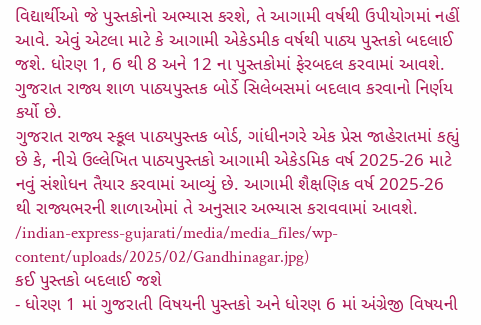વિદ્યાર્થીઓ જે પુસ્તકોનો અભ્યાસ કરશે, તે આગામી વર્ષથી ઉપીયોગમાં નહીં આવે. એવું એટલા માટે કે આગામી એકેડમીક વર્ષથી પાઠ્ય પુસ્તકો બદલાઈ જશે. ધોરણ 1, 6 થી 8 અને 12 ના પુસ્તકોમાં ફેરબદલ કરવામાં આવશે. ગુજરાત રાજ્ય શાળ પાઠ્યપુસ્તક બોર્ડે સિલેબસમાં બદલાવ કરવાનો નિર્ણય કર્યો છે.
ગુજરાત રાજ્ય સ્કૂલ પાઠ્યપુસ્તક બોર્ડ, ગાંધીનગરે એક પ્રેસ જાહેરાતમાં કહ્યું છે કે, નીચે ઉલ્લેખિત પાઠ્યપુસ્તકો આગામી એકેડમિક વર્ષ 2025-26 માટે નવું સંશોધન તૈયાર કરવામાં આવ્યું છે. આગામી શૈક્ષણિક વર્ષ 2025-26 થી રાજ્યભરની શાળાઓમાં તે અનુસાર અભ્યાસ કરાવવામાં આવશે.
/indian-express-gujarati/media/media_files/wp-content/uploads/2025/02/Gandhinagar.jpg)
કઈ પુસ્તકો બદલાઈ જશે
- ધોરણ 1 માં ગુજરાતી વિષયની પુસ્તકો અને ધોરણ 6 માં અંગ્રેજી વિષયની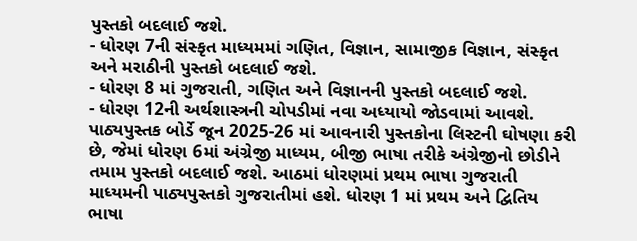પુસ્તકો બદલાઈ જશે.
- ધોરણ 7ની સંસ્કૃત માધ્યમમાં ગણિત, વિજ્ઞાન, સામાજીક વિજ્ઞાન, સંસ્કૃત અને મરાઠીની પુસ્તકો બદલાઈ જશે.
- ધોરણ 8 માં ગુજરાતી, ગણિત અને વિજ્ઞાનની પુસ્તકો બદલાઈ જશે.
- ધોરણ 12ની અર્થશાસ્ત્રની ચોપડીમાં નવા અધ્યાયો જોડવામાં આવશે.
પાઠ્યપુસ્તક બોર્ડે જૂન 2025-26 માં આવનારી પુસ્તકોના લિસ્ટની ઘોષણા કરી છે, જેમાં ધોરણ 6માં અંગ્રેજી માધ્યમ, બીજી ભાષા તરીકે અંગ્રેજીનો છોડીને તમામ પુસ્તકો બદલાઈ જશે. આઠમાં ધોરણમાં પ્રથમ ભાષા ગુજરાતી માધ્યમની પાઠ્યપુસ્તકો ગુજરાતીમાં હશે. ધોરણ 1 માં પ્રથમ અને દ્વિતિય ભાષા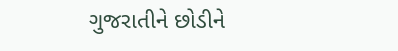ગુજરાતીને છોડીને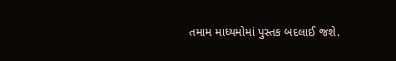તમામ માધ્યમોમાં પુસ્તક બદલાઈ જશે.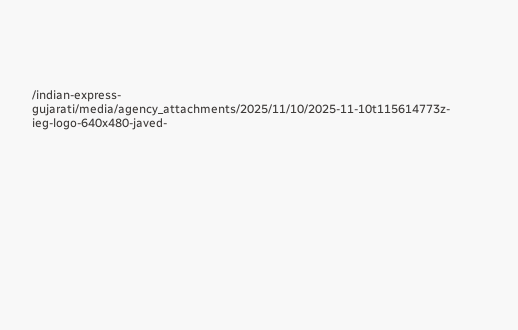/indian-express-gujarati/media/agency_attachments/2025/11/10/2025-11-10t115614773z-ieg-logo-640x480-javed-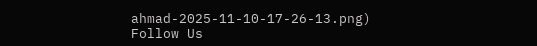ahmad-2025-11-10-17-26-13.png)
Follow Us